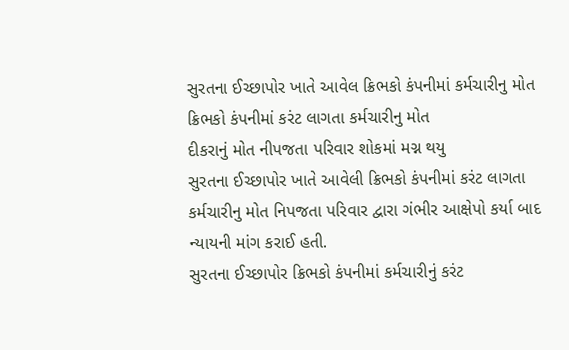સુરતના ઈચ્છાપોર ખાતે આવેલ ક્રિભકો કંપનીમાં કર્મચારીનુ મોત
ક્રિભકો કંપનીમાં કરંટ લાગતા કર્મચારીનુ મોત
દીકરાનું મોત નીપજતા પરિવાર શોકમાં મગ્ન થયુ
સુરતના ઈચ્છાપોર ખાતે આવેલી ક્રિભકો કંપનીમાં કરંટ લાગતા કર્મચારીનુ મોત નિપજતા પરિવાર દ્વારા ગંભીર આક્ષેપો કર્યા બાદ ન્યાયની માંગ કરાઈ હતી.
સુરતના ઈચ્છાપોર ક્રિભકો કંપનીમાં કર્મચારીનું કરંટ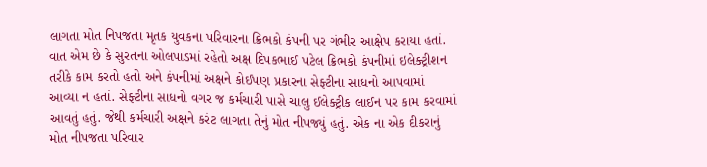લાગતા મોત નિપજતા મૃતક યુવકના પરિવારના ક્રિભકો કંપની પર ગંભીર આક્ષેપ કરાયા હતાં. વાત એમ છે કે સુરતના ઓલપાડમાં રહેતો અક્ષ દિપકભાઈ પટેલ ક્રિભકો કંપનીમાં ઇલેક્ટ્રીશન તરીકે કામ કરતો હતો અને કંપનીમાં અક્ષને કોઈપણ પ્રકારના સેફ્ટીના સાધનો આપવામાં આવ્યા ન હતાં. સેફ્ટીના સાધનો વગર જ કર્મચારી પાસે ચાલુ ઈલેક્ટ્રીક લાઈન પર કામ કરવામાં આવતું હતું. જેથી કર્મચારી અક્ષને કરંટ લાગતા તેનું મોત નીપજ્યું હતું. એક ના એક દીકરાનું મોત નીપજતા પરિવાર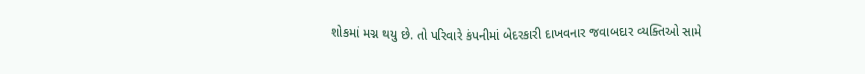શોકમાં મગ્ન થયુ છે. તો પરિવારે કંપનીમાં બેદરકારી દાખવનાર જવાબદાર વ્યક્તિઓ સામે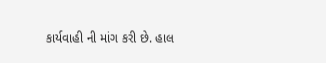કાર્યવાહી ની માંગ કરી છે. હાલ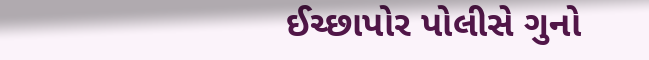ઈચ્છાપોર પોલીસે ગુનો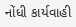નોંધી કાર્યવાહી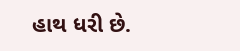હાથ ધરી છે.